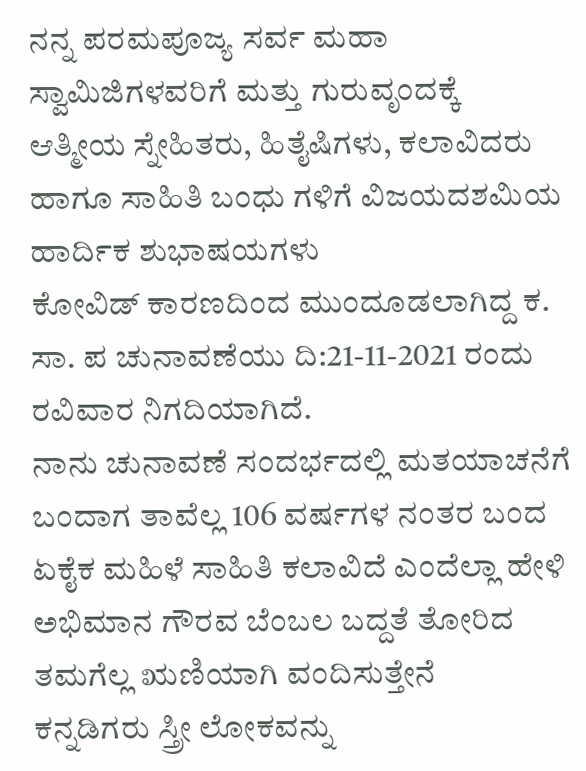ನನ್ನ ಪರಮಪೂಜ್ಯ ಸರ್ವ ಮಹಾ ಸ್ವಾಮಿಜಿಗಳವರಿಗೆ ಮತ್ತು ಗುರುವೃಂದಕ್ಕೆ
ಆತ್ಮೀಯ ಸ್ನೇಹಿತರು, ಹಿತೈಷಿಗಳು, ಕಲಾವಿದರು ಹಾಗೂ ಸಾಹಿತಿ ಬಂಧು ಗಳಿಗೆ ವಿಜಯದಶಮಿಯ ಹಾರ್ದಿಕ ಶುಭಾಷಯಗಳು
ಕೋವಿಡ್ ಕಾರಣದಿಂದ ಮುಂದೂಡಲಾಗಿದ್ದ ಕ. ಸಾ. ಪ ಚುನಾವಣೆಯು ದಿ:21-11-2021 ರಂದು ರವಿವಾರ ನಿಗದಿಯಾಗಿದೆ.
ನಾನು ಚುನಾವಣೆ ಸಂದರ್ಭದಲ್ಲಿ ಮತಯಾಚನೆಗೆ ಬಂದಾಗ ತಾವೆಲ್ಲ 106 ವರ್ಷಗಳ ನಂತರ ಬಂದ ಏಕೈಕ ಮಹಿಳೆ ಸಾಹಿತಿ ಕಲಾವಿದೆ ಎಂದೆಲ್ಲಾ ಹೇಳಿ ಅಭಿಮಾನ ಗೌರವ ಬೆಂಬಲ ಬದ್ದತೆ ತೋರಿದ ತಮಗೆಲ್ಲ ಋಣಿಯಾಗಿ ವಂದಿಸುತ್ತೇನೆ
ಕನ್ನಡಿಗರು ಸ್ತ್ರೀ ಲೋಕವನ್ನು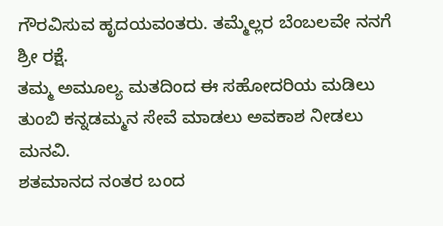ಗೌರವಿಸುವ ಹೃದಯವಂತರು. ತಮ್ಮೆಲ್ಲರ ಬೆಂಬಲವೇ ನನಗೆ ಶ್ರೀ ರಕ್ಷೆ.
ತಮ್ಮ ಅಮೂಲ್ಯ ಮತದಿಂದ ಈ ಸಹೋದರಿಯ ಮಡಿಲು ತುಂಬಿ ಕನ್ನಡಮ್ಮನ ಸೇವೆ ಮಾಡಲು ಅವಕಾಶ ನೀಡಲು ಮನವಿ.
ಶತಮಾನದ ನಂತರ ಬಂದ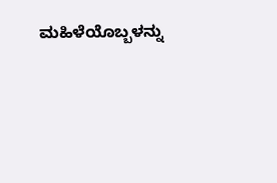ಮಹಿಳೆಯೊಬ್ಬಳನ್ನು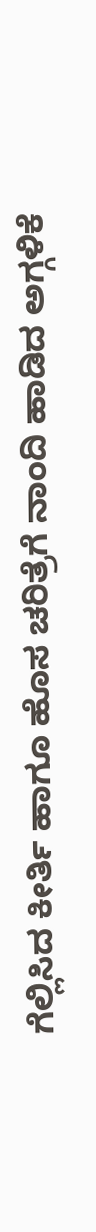ಗೆಲ್ಲಿಸಿದ ಕೀರ್ತಿ ಹಾಗೂ ಹೊಸ ಚರಿತ್ರೆಗೆ ನಾಂದಿ ಹಾಡಿದ ಅಗ್ಗಳಿಕೆ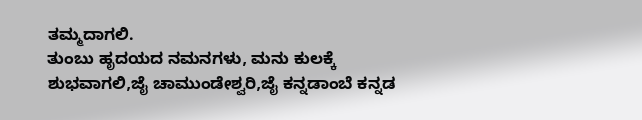ತಮ್ಮದಾಗಲಿ.
ತುಂಬು ಹೃದಯದ ನಮನಗಳು, ಮನು ಕುಲಕ್ಕೆ ಶುಭವಾಗಲಿ,ಜೈ ಚಾಮುಂಡೇಶ್ವರಿ,ಜೈ ಕನ್ನಡಾಂಬೆ ಕನ್ನಡ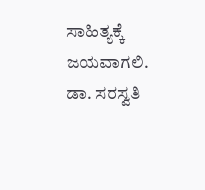ಸಾಹಿತ್ಯಕ್ಕೆ ಜಯವಾಗಲಿ.
ಡಾ. ಸರಸ್ವತಿ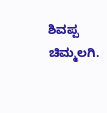ಶಿವಪ್ಪ ಚಿಮ್ಮಲಗಿ.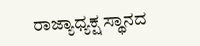ರಾಜ್ಯಾಧ್ಯಕ್ಷ ಸ್ಥಾನದ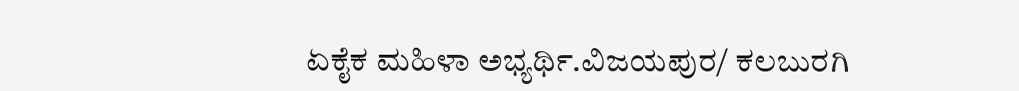ಏಕೈಕ ಮಹಿಳಾ ಅಭ್ಯರ್ಥಿ.ವಿಜಯಪುರ/ ಕಲಬುರಗಿ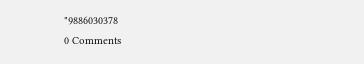"9886030378
0 Comments